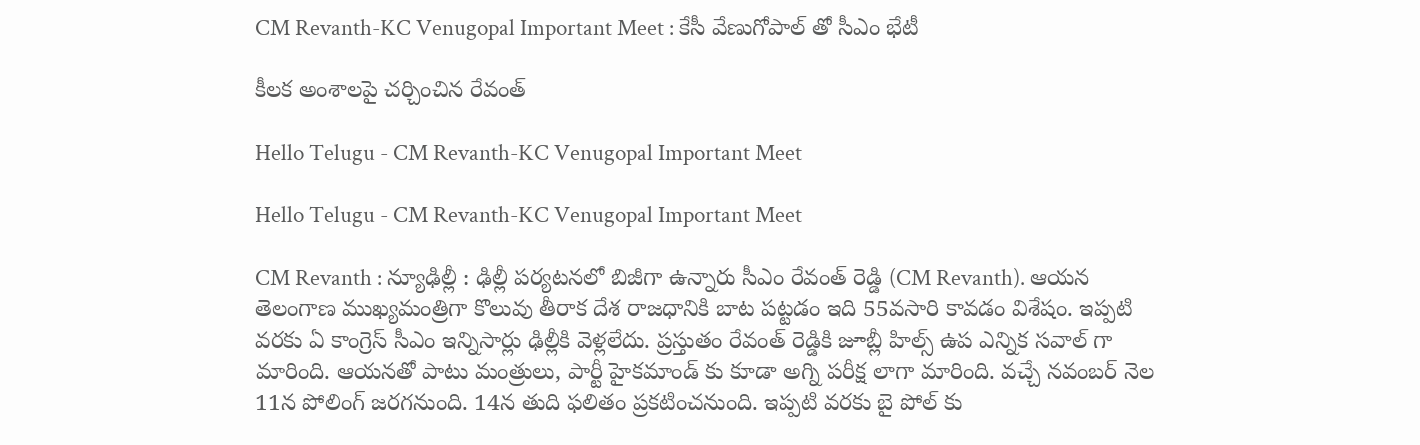CM Revanth-KC Venugopal Important Meet : కేసీ వేణుగోపాల్ తో సీఎం భేటీ

కీల‌క అంశాల‌పై చ‌ర్చించిన రేవంత్

Hello Telugu - CM Revanth-KC Venugopal Important Meet

Hello Telugu - CM Revanth-KC Venugopal Important Meet

CM Revanth : న్యూఢిల్లీ : ఢిల్లీ ప‌ర్య‌ట‌న‌లో బిజీగా ఉన్నారు సీఎం రేవంత్ రెడ్డి (CM Revanth). ఆయ‌న తెలంగాణ ముఖ్య‌మంత్రిగా కొలువు తీరాక దేశ రాజ‌ధానికి బాట ప‌ట్ట‌డం ఇది 55వసారి కావ‌డం విశేషం. ఇప్ప‌టి వ‌ర‌కు ఏ కాంగ్రెస్ సీఎం ఇన్నిసార్లు ఢిల్లీకి వెళ్ల‌లేదు. ప్ర‌స్తుతం రేవంత్ రెడ్డికి జూబ్లీ హిల్స్ ఉప ఎన్నిక స‌వాల్ గా మారింది. ఆయ‌న‌తో పాటు మంత్రులు, పార్టీ హైక‌మాండ్ కు కూడా అగ్ని ప‌రీక్ష లాగా మారింది. వ‌చ్చే న‌వంబ‌ర్ నెల 11న పోలింగ్ జ‌ర‌గ‌నుంది. 14న తుది ఫ‌లితం ప్ర‌క‌టించ‌నుంది. ఇప్ప‌టి వ‌ర‌కు బై పోల్ కు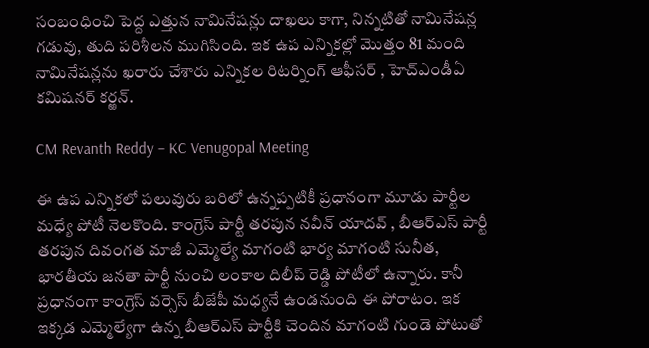సంబంధించి పెద్ద ఎత్తున నామినేష‌న్లు దాఖ‌లు కాగా, నిన్న‌టితో నామినేష‌న్ల గ‌డువు, తుది ప‌రిశీల‌న ముగిసింది. ఇక ఉప ఎన్నిక‌ల్లో మొత్తం 81 మంది నామినేష‌న్ల‌ను ఖ‌రారు చేశారు ఎన్నిక‌ల రిట‌ర్నింగ్ ఆఫీస‌ర్ , హెచ్ఎండీఏ క‌మిష‌న‌ర్ క‌ర్ఱ‌న్.

CM Revanth Reddy – KC Venugopal Meeting

ఈ ఉప ఎన్నిక‌లో ప‌లువురు బ‌రిలో ఉన్న‌ప్ప‌టికీ ప్ర‌ధానంగా మూడు పార్టీల మ‌ధ్యే పోటీ నెల‌కొంది. కాంగ్రెస్ పార్టీ త‌ర‌పున న‌వీన్ యాద‌వ్ , బీఆర్ఎస్ పార్టీ త‌ర‌పున దివంగ‌త మాజీ ఎమ్మెల్యే మాగంటి భార్య మాగంటి సునీత‌, భార‌తీయ జ‌న‌తా పార్టీ నుంచి లంకాల దిలీప్ రెడ్డి పోటీలో ఉన్నారు. కానీ ప్ర‌ధానంగా కాంగ్రెస్ వ‌ర్సెస్ బీజేపీ మ‌ధ్య‌నే ఉండ‌నుంది ఈ పోరాటం. ఇక ఇక్క‌డ ఎమ్మెల్యేగా ఉన్న బీఆర్ఎస్ పార్టీకి చెందిన మాగంటి గుండె పోటుతో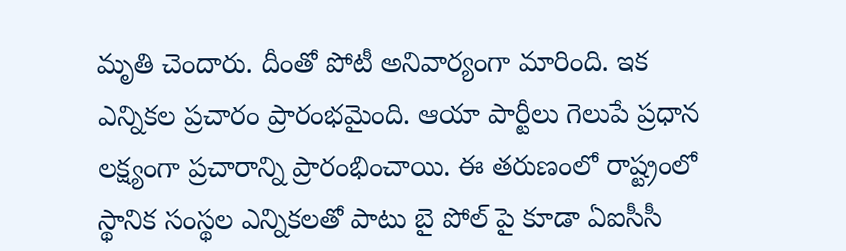మృతి చెందారు. దీంతో పోటీ అనివార్యంగా మారింది. ఇక ఎన్నిక‌ల ప్ర‌చారం ప్రారంభమైంది. ఆయా పార్టీలు గెలుపే ప్ర‌ధాన ల‌క్ష్యంగా ప్ర‌చారాన్ని ప్రారంభించాయి. ఈ త‌రుణంలో రాష్ట్రంలో స్థానిక సంస్థ‌ల ఎన్నిక‌ల‌తో పాటు బై పోల్ పై కూడా ఏఐసీసీ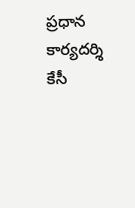ప్ర‌ధాన కార్య‌దర్శి కేసీ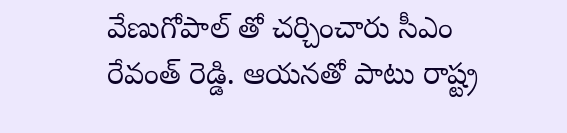వేణుగోపాల్ తో చ‌ర్చించారు సీఎం రేవంత్ రెడ్డి. ఆయ‌న‌తో పాటు రాష్ట్ర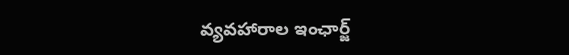వ్య‌వ‌హారాల ఇంఛార్జ్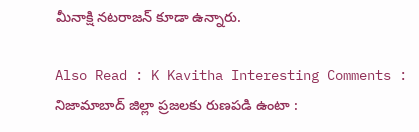మీనాక్షి న‌ట‌రాజ‌న్ కూడా ఉన్నారు.

Also Read : K Kavitha Interesting Comments : నిజామాబాద్ జిల్లా ప్ర‌జ‌ల‌కు రుణ‌ప‌డి ఉంటా :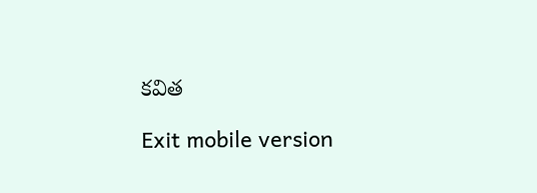క‌విత‌

Exit mobile version